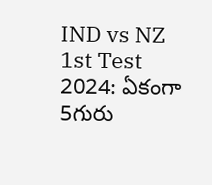IND vs NZ 1st Test 2024: ఏకంగా 5గురు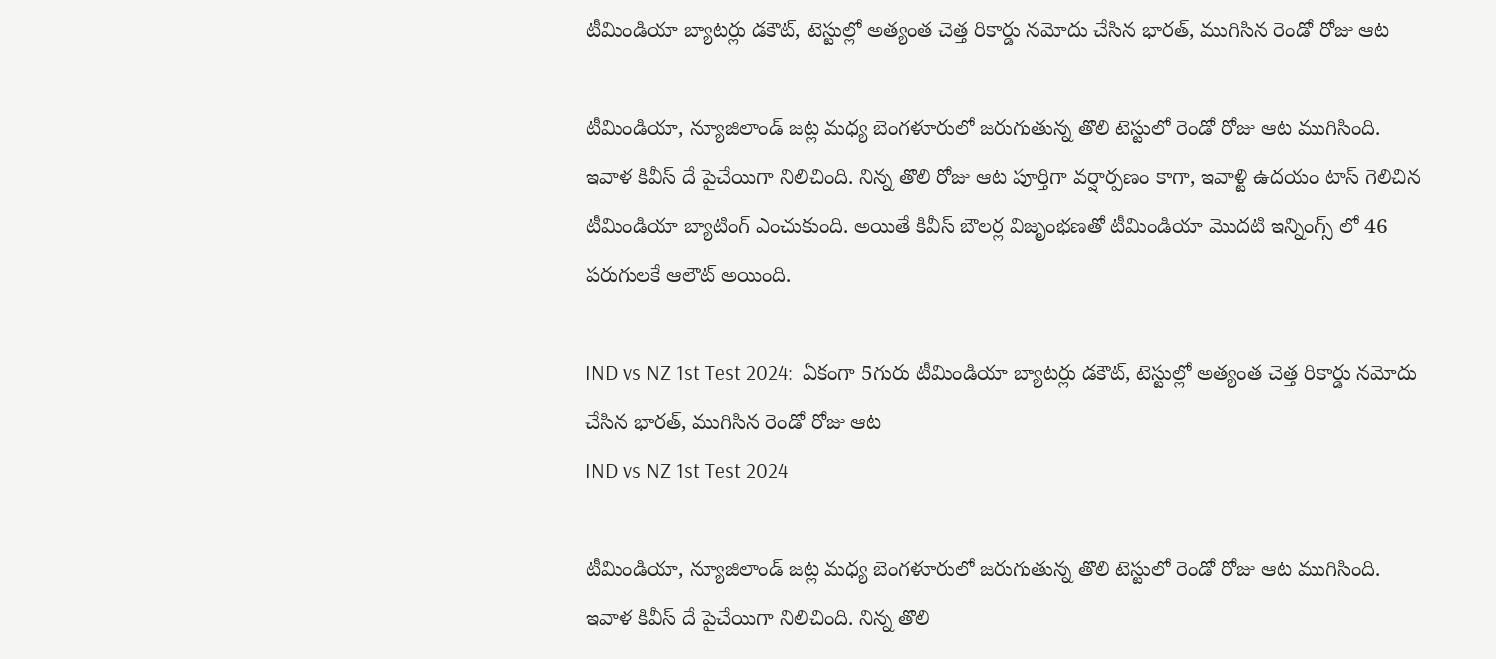టీమిండియా బ్యాటర్లు డకౌట్, టెస్టుల్లో అత్యంత చెత్త రికార్డు నమోదు చేసిన భారత్, ముగిసిన రెండో రోజు ఆట

టీమిండియా, న్యూజిలాండ్ జట్ల మధ్య బెంగళూరులో జరుగుతున్న తొలి టెస్టులో రెండో రోజు ఆట ముగిసింది. ఇవాళ కివీస్ దే పైచేయిగా నిలిచింది. నిన్న తొలి రోజు ఆట పూర్తిగా వర్షార్పణం కాగా, ఇవాళ్టి ఉదయం టాస్ గెలిచిన టీమిండియా బ్యాటింగ్ ఎంచుకుంది. అయితే కివీస్ బౌలర్ల విజృంభణతో టీమిండియా మొదటి ఇన్నింగ్స్ లో 46 పరుగులకే ఆలౌట్ అయింది.

IND vs NZ 1st Test 2024:  ఏకంగా 5గురు టీమిండియా బ్యాటర్లు డకౌట్, టెస్టుల్లో అత్యంత చెత్త రికార్డు నమోదు చేసిన భారత్, ముగిసిన రెండో రోజు ఆట
IND vs NZ 1st Test 2024

టీమిండియా, న్యూజిలాండ్ జట్ల మధ్య బెంగళూరులో జరుగుతున్న తొలి టెస్టులో రెండో రోజు ఆట ముగిసింది. ఇవాళ కివీస్ దే పైచేయిగా నిలిచింది. నిన్న తొలి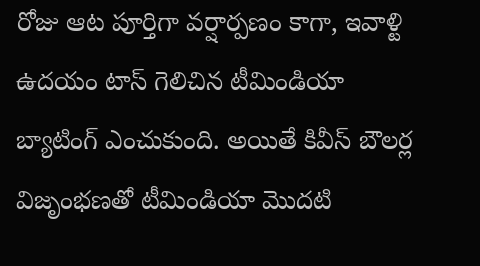రోజు ఆట పూర్తిగా వర్షార్పణం కాగా, ఇవాళ్టి ఉదయం టాస్ గెలిచిన టీమిండియా బ్యాటింగ్ ఎంచుకుంది. అయితే కివీస్ బౌలర్ల విజృంభణతో టీమిండియా మొదటి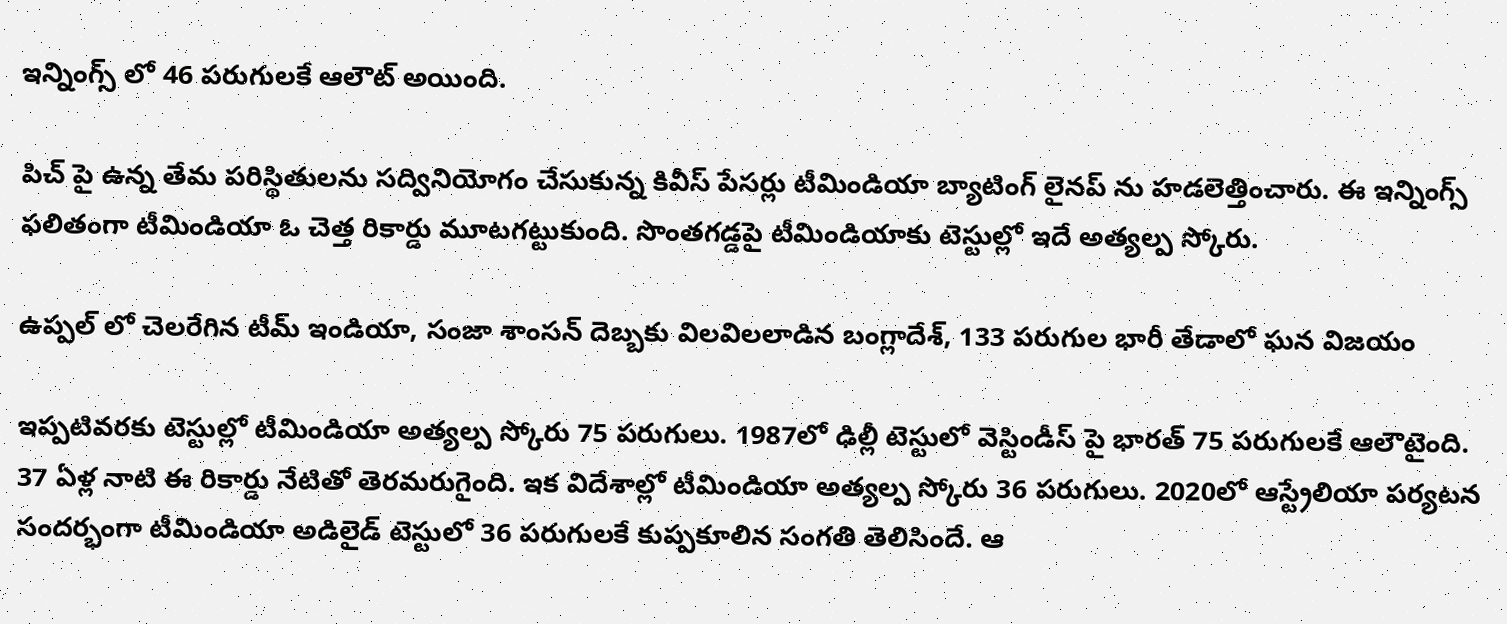ఇన్నింగ్స్ లో 46 పరుగులకే ఆలౌట్ అయింది.

పిచ్ పై ఉన్న తేమ పరిస్థితులను సద్వినియోగం చేసుకున్న కివీస్ పేసర్లు టీమిండియా బ్యాటింగ్ లైనప్ ను హడలెత్తించారు. ఈ ఇన్నింగ్స్ ఫలితంగా టీమిండియా ఓ చెత్త రికార్డు మూటగట్టుకుంది. సొంతగడ్డపై టీమిండియాకు టెస్టుల్లో ఇదే అత్యల్ప స్కోరు.

ఉప్ప‌ల్ లో చెల‌రేగిన టీమ్ ఇండియా, సంజా శాంస‌న్ దెబ్బ‌కు విల‌విలలాడిన బంగ్లాదేశ్, 133 ప‌రుగుల భారీ తేడాలో ఘ‌న విజ‌యం

ఇప్పటివరకు టెస్టుల్లో టీమిండియా అత్యల్ప స్కోరు 75 పరుగులు. 1987లో ఢిల్లీ టెస్టులో వెస్టిండీస్ పై భారత్ 75 పరుగులకే ఆలౌటైంది. 37 ఏళ్ల నాటి ఈ రికార్డు నేటితో తెరమరుగైంది. ఇక విదేశాల్లో టీమిండియా అత్యల్ప స్కోరు 36 పరుగులు. 2020లో ఆస్ట్రేలియా పర్యటన సందర్భంగా టీమిండియా అడిలైడ్ టెస్టులో 36 పరుగులకే కుప్పకూలిన సంగతి తెలిసిందే. ఆ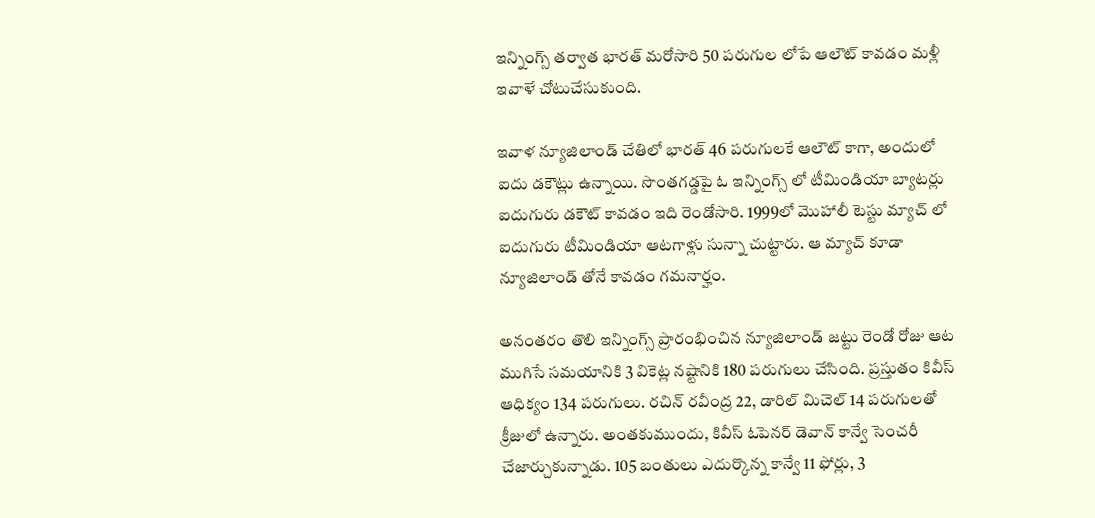ఇన్నింగ్స్ తర్వాత భారత్ మరోసారి 50 పరుగుల లోపే ఆలౌట్ కావడం మళ్లీ ఇవాళే చోటుచేసుకుంది.

ఇవాళ న్యూజిలాండ్ చేతిలో భారత్ 46 పరుగులకే ఆలౌట్ కాగా, అందులో ఐదు డకౌట్లు ఉన్నాయి. సొంతగడ్డపై ఓ ఇన్నింగ్స్ లో టీమిండియా బ్యాటర్లు ఐదుగురు డకౌట్ కావడం ఇది రెండోసారి. 1999లో మొహాలీ టెస్టు మ్యాచ్ లో ఐదుగురు టీమిండియా ఆటగాళ్లు సున్నా చుట్టారు. ఆ మ్యాచ్ కూడా న్యూజిలాండ్ తోనే కావడం గమనార్హం.

అనంతరం తొలి ఇన్నింగ్స్ ప్రారంభించిన న్యూజిలాండ్ జట్టు రెండో రోజు ఆట ముగిసే సమయానికి 3 వికెట్ల నష్టానికి 180 పరుగులు చేసింది. ప్రస్తుతం కివీస్ ఆధిక్యం 134 పరుగులు. రచిన్ రవీంద్ర 22, డారిల్ మిచెల్ 14 పరుగులతో క్రీజులో ఉన్నారు. అంతకుముందు, కివీస్ ఓపెనర్ డెవాన్ కాన్వే సెంచరీ చేజార్చుకున్నాడు. 105 బంతులు ఎదుర్కొన్న కాన్వే 11 ఫోర్లు, 3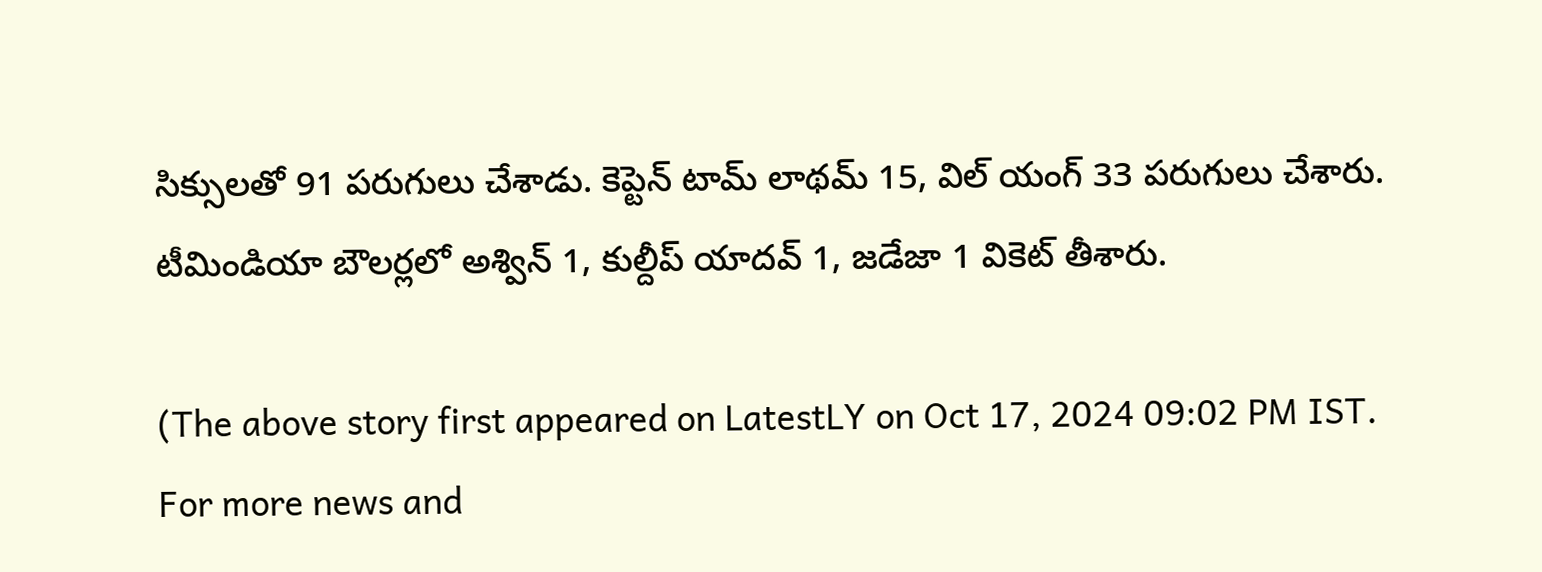సిక్సులతో 91 పరుగులు చేశాడు. కెప్టెన్ టామ్ లాథమ్ 15, విల్ యంగ్ 33 పరుగులు చేశారు. టీమిండియా బౌలర్లలో అశ్విన్ 1, కుల్దీప్ యాదవ్ 1, జడేజా 1 వికెట్ తీశారు.

(The above story first appeared on LatestLY on Oct 17, 2024 09:02 PM IST. For more news and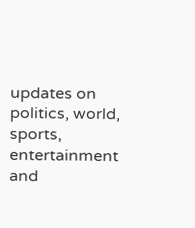updates on politics, world, sports, entertainment and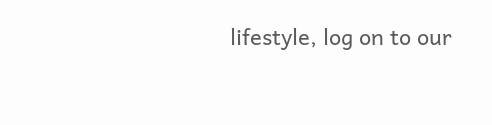lifestyle, log on to our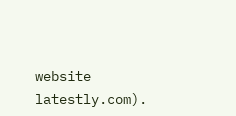website latestly.com).